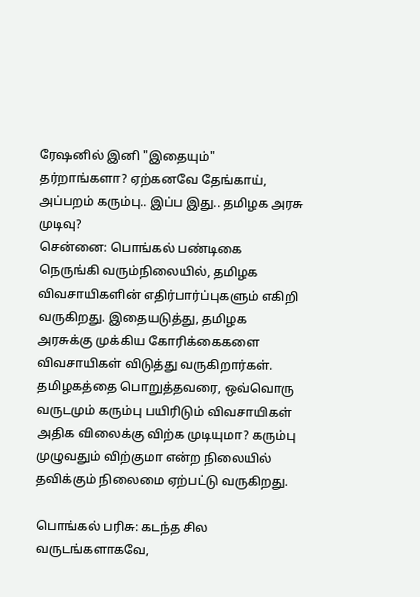ரேஷனில் இனி "இதையும்" தர்றாங்களா? ஏற்கனவே தேங்காய், அப்பறம் கரும்பு.. இப்ப இது.. தமிழக அரசு முடிவு?
சென்னை: பொங்கல் பண்டிகை நெருங்கி வரும்நிலையில், தமிழக விவசாயிகளின் எதிர்பார்ப்புகளும் எகிறி வருகிறது. இதையடுத்து, தமிழக அரசுக்கு முக்கிய கோரிக்கைகளை விவசாயிகள் விடுத்து வருகிறார்கள்.
தமிழகத்தை பொறுத்தவரை, ஒவ்வொரு வருடமும் கரும்பு பயிரிடும் விவசாயிகள் அதிக விலைக்கு விற்க முடியுமா? கரும்பு முழுவதும் விற்குமா என்ற நிலையில் தவிக்கும் நிலைமை ஏற்பட்டு வருகிறது.

பொங்கல் பரிசு: கடந்த சில வருடங்களாகவே,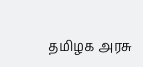தமிழக அரசு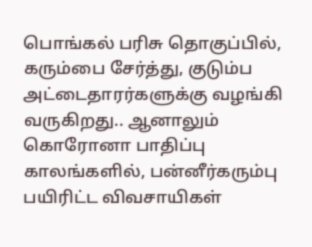பொங்கல் பரிசு தொகுப்பில், கரும்பை சேர்த்து, குடும்ப அட்டைதாரர்களுக்கு வழங்கி வருகிறது.. ஆனாலும் கொரோனா பாதிப்பு காலங்களில், பன்னீர்கரும்பு பயிரிட்ட விவசாயிகள்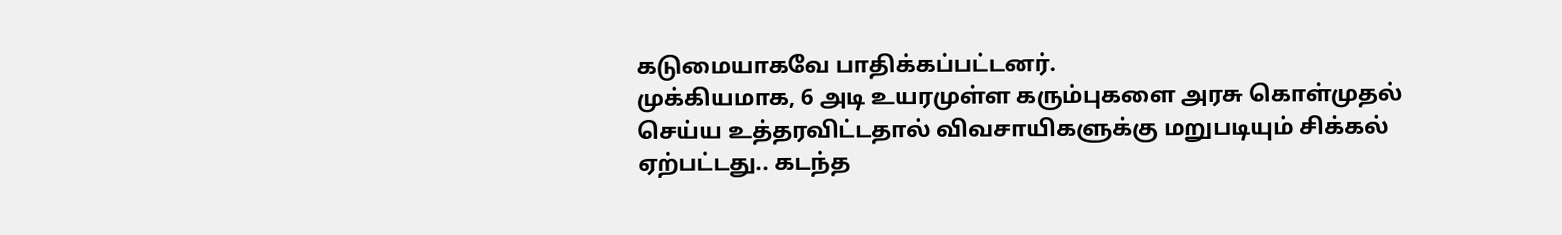கடுமையாகவே பாதிக்கப்பட்டனர்.
முக்கியமாக, 6 அடி உயரமுள்ள கரும்புகளை அரசு கொள்முதல் செய்ய உத்தரவிட்டதால் விவசாயிகளுக்கு மறுபடியும் சிக்கல் ஏற்பட்டது.. கடந்த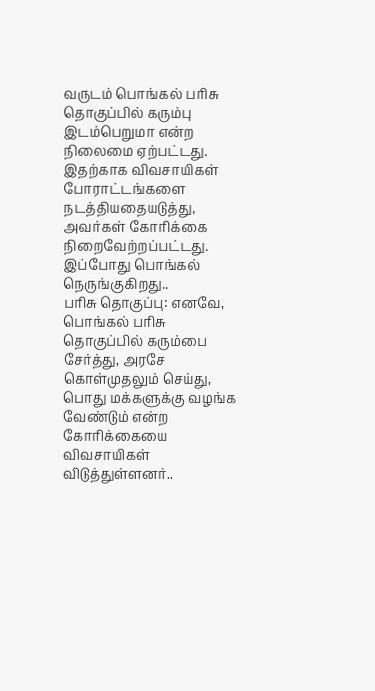வருடம் பொங்கல் பரிசு தொகுப்பில் கரும்பு இடம்பெறுமா என்ற நிலைமை ஏற்பட்டது. இதற்காக விவசாயிகள் போராட்டங்களை நடத்தியதையடுத்து, அவர்கள் கோரிக்கை நிறைவேற்றப்பட்டது. இப்போது பொங்கல் நெருங்குகிறது..
பரிசு தொகுப்பு: எனவே, பொங்கல் பரிசு தொகுப்பில் கரும்பை சேர்த்து, அரசே கொள்முதலும் செய்து, பொது மக்களுக்கு வழங்க வேண்டும் என்ற கோரிக்கையை விவசாயிகள் விடுத்துள்ளனர்..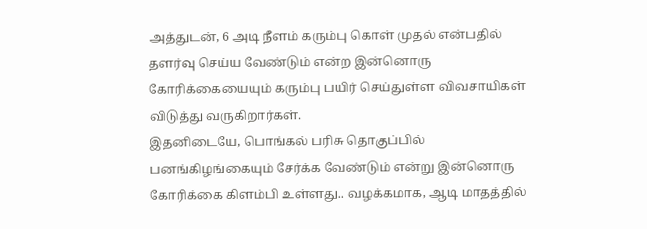அத்துடன், 6 அடி நீளம் கரும்பு கொள் முதல் என்பதில் தளர்வு செய்ய வேண்டும் என்ற இன்னொரு கோரிக்கையையும் கரும்பு பயிர் செய்துள்ள விவசாயிகள் விடுத்து வருகிறார்கள்.
இதனிடையே, பொங்கல் பரிசு தொகுப்பில் பனங்கிழங்கையும் சேர்க்க வேண்டும் என்று இன்னொரு கோரிக்கை கிளம்பி உள்ளது.. வழக்கமாக, ஆடி மாதத்தில்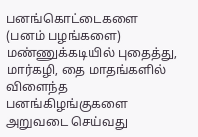பனங்கொட்டைகளை (பனம் பழங்களை) மண்ணுக்கடியில் புதைத்து, மார்கழி, தை மாதங்களில் விளைந்த பனங்கிழங்குகளை அறுவடை செய்வது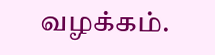வழக்கம்.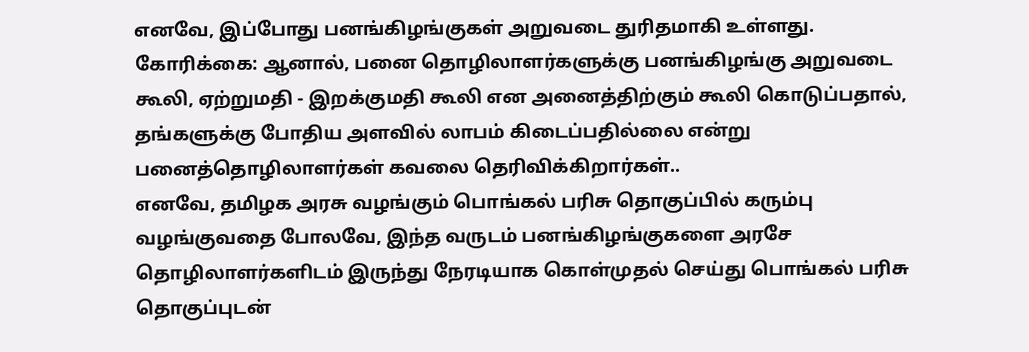எனவே, இப்போது பனங்கிழங்குகள் அறுவடை துரிதமாகி உள்ளது.
கோரிக்கை: ஆனால், பனை தொழிலாளர்களுக்கு பனங்கிழங்கு அறுவடை கூலி, ஏற்றுமதி - இறக்குமதி கூலி என அனைத்திற்கும் கூலி கொடுப்பதால், தங்களுக்கு போதிய அளவில் லாபம் கிடைப்பதில்லை என்று பனைத்தொழிலாளர்கள் கவலை தெரிவிக்கிறார்கள்..
எனவே, தமிழக அரசு வழங்கும் பொங்கல் பரிசு தொகுப்பில் கரும்பு வழங்குவதை போலவே, இந்த வருடம் பனங்கிழங்குகளை அரசே தொழிலாளர்களிடம் இருந்து நேரடியாக கொள்முதல் செய்து பொங்கல் பரிசு தொகுப்புடன்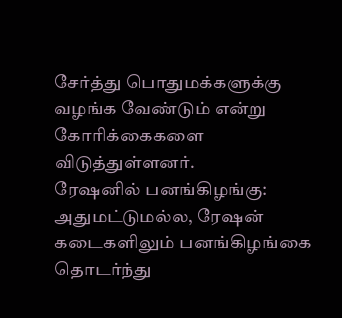சேர்த்து பொதுமக்களுக்கு வழங்க வேண்டும் என்று கோரிக்கைகளை விடுத்துள்ளனர்.
ரேஷனில் பனங்கிழங்கு: அதுமட்டுமல்ல, ரேஷன் கடைகளிலும் பனங்கிழங்கை தொடர்ந்து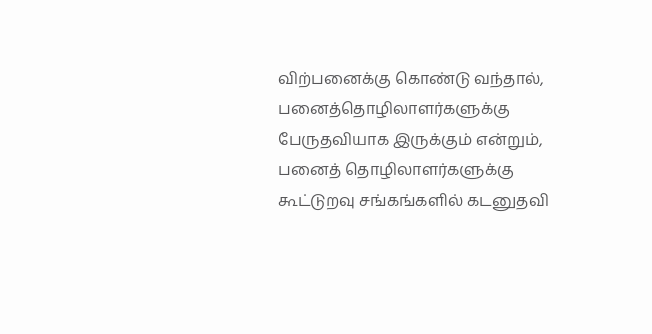விற்பனைக்கு கொண்டு வந்தால், பனைத்தொழிலாளர்களுக்கு பேருதவியாக இருக்கும் என்றும், பனைத் தொழிலாளர்களுக்கு கூட்டுறவு சங்கங்களில் கடனுதவி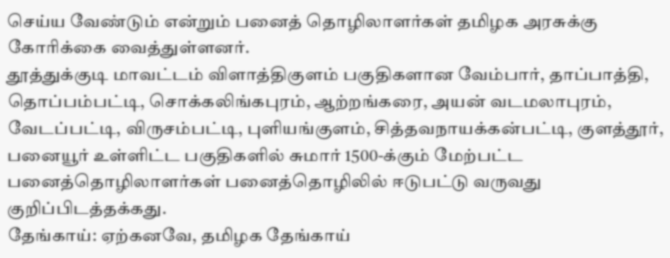செய்ய வேண்டும் என்றும் பனைத் தொழிலாளர்கள் தமிழக அரசுக்கு கோரிக்கை வைத்துள்ளனர்.
தூத்துக்குடி மாவட்டம் விளாத்திகுளம் பகுதிகளான வேம்பார், தாப்பாத்தி, தொப்பம்பட்டி, சொக்கலிங்கபுரம், ஆற்றங்கரை, அயன் வடமலாபுரம், வேடப்பட்டி, விருசம்பட்டி, புளியங்குளம், சித்தவநாயக்கன்பட்டி, குளத்தூர், பனையூர் உள்ளிட்ட பகுதிகளில் சுமார் 1500-க்கும் மேற்பட்ட பனைத்தொழிலாளர்கள் பனைத்தொழிலில் ஈடுபட்டு வருவது குறிப்பிடத்தக்கது.
தேங்காய்: ஏற்கனவே, தமிழக தேங்காய்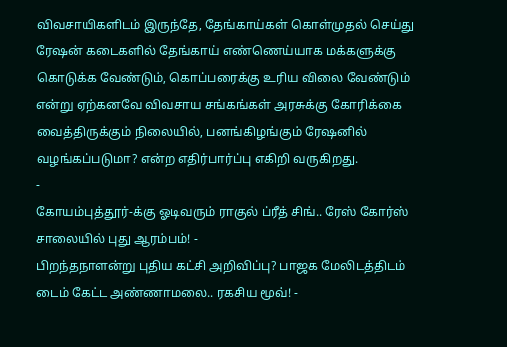விவசாயிகளிடம் இருந்தே, தேங்காய்கள் கொள்முதல் செய்து ரேஷன் கடைகளில் தேங்காய் எண்ணெய்யாக மக்களுக்கு கொடுக்க வேண்டும், கொப்பரைக்கு உரிய விலை வேண்டும் என்று ஏற்கனவே விவசாய சங்கங்கள் அரசுக்கு கோரிக்கை வைத்திருக்கும் நிலையில், பனங்கிழங்கும் ரேஷனில் வழங்கப்படுமா? என்ற எதிர்பார்ப்பு எகிறி வருகிறது.
-
கோயம்புத்தூர்-க்கு ஓடிவரும் ராகுல் ப்ரீத் சிங்.. ரேஸ் கோர்ஸ் சாலையில் புது ஆரம்பம்! -
பிறந்தநாளன்று புதிய கட்சி அறிவிப்பு? பாஜக மேலிடத்திடம் டைம் கேட்ட அண்ணாமலை.. ரகசிய மூவ்! -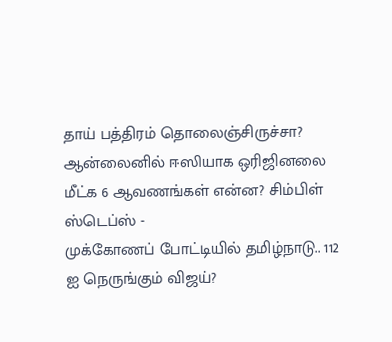தாய் பத்திரம் தொலைஞ்சிருச்சா? ஆன்லைனில் ஈஸியாக ஒரிஜினலை மீட்க 6 ஆவணங்கள் என்ன? சிம்பிள் ஸ்டெப்ஸ் -
முக்கோணப் போட்டியில் தமிழ்நாடு.. 112 ஐ நெருங்கும் விஜய்?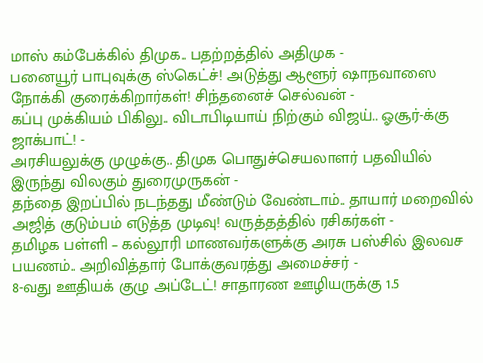மாஸ் கம்பேக்கில் திமுக.. பதற்றத்தில் அதிமுக -
பனையூர் பாபுவுக்கு ஸ்கெட்ச்! அடுத்து ஆளூர் ஷாநவாஸை நோக்கி குரைக்கிறார்கள்! சிந்தனைச் செல்வன் -
கப்பு முக்கியம் பிகிலு.. விடாபிடியாய் நிற்கும் விஜய்.. ஓசூர்-க்கு ஜாக்பாட்! -
அரசியலுக்கு முழுக்கு.. திமுக பொதுச்செயலாளர் பதவியில் இருந்து விலகும் துரைமுருகன் -
தந்தை இறப்பில் நடந்தது மீண்டும் வேண்டாம்.. தாயார் மறைவில் அஜித் குடும்பம் எடுத்த முடிவு! வருத்தத்தில் ரசிகர்கள் -
தமிழக பள்ளி – கல்லூரி மாணவர்களுக்கு அரசு பஸ்சில் இலவச பயணம்.. அறிவித்தார் போக்குவரத்து அமைச்சர் -
8-வது ஊதியக் குழு அப்டேட்! சாதாரண ஊழியருக்கு 1.5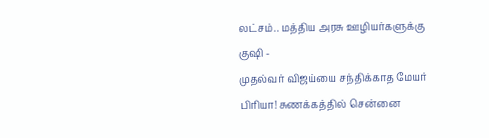லட்சம்.. மத்திய அரசு ஊழியர்களுக்கு குஷி -
முதல்வர் விஜய்யை சந்திக்காத மேயர் பிரியா! சுணக்கத்தில் சென்னை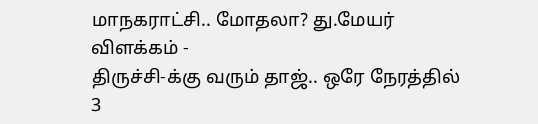மாநகராட்சி.. மோதலா? து.மேயர் விளக்கம் -
திருச்சி-க்கு வரும் தாஜ்.. ஒரே நேரத்தில் 3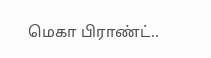மெகா பிராண்ட்..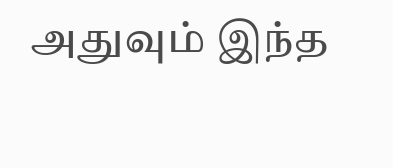அதுவும் இந்த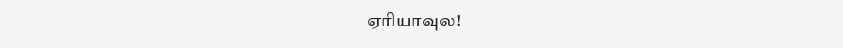ஏரியாவுல!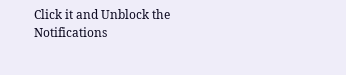Click it and Unblock the Notifications